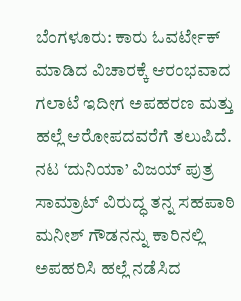ಬೆಂಗಳೂರು: ಕಾರು ಓವರ್ಟೇಕ್ ಮಾಡಿದ ವಿಚಾರಕ್ಕೆ ಆರಂಭವಾದ ಗಲಾಟೆ ಇದೀಗ ಅಪಹರಣ ಮತ್ತು ಹಲ್ಲೆ ಆರೋಪದವರೆಗೆ ತಲುಪಿದೆ. ನಟ ‘ದುನಿಯಾ’ ವಿಜಯ್ ಪುತ್ರ ಸಾಮ್ರಾಟ್ ವಿರುದ್ಧ ತನ್ನ ಸಹಪಾಠಿ ಮನೀಶ್ ಗೌಡನನ್ನು ಕಾರಿನಲ್ಲಿ ಅಪಹರಿಸಿ ಹಲ್ಲೆ ನಡೆಸಿದ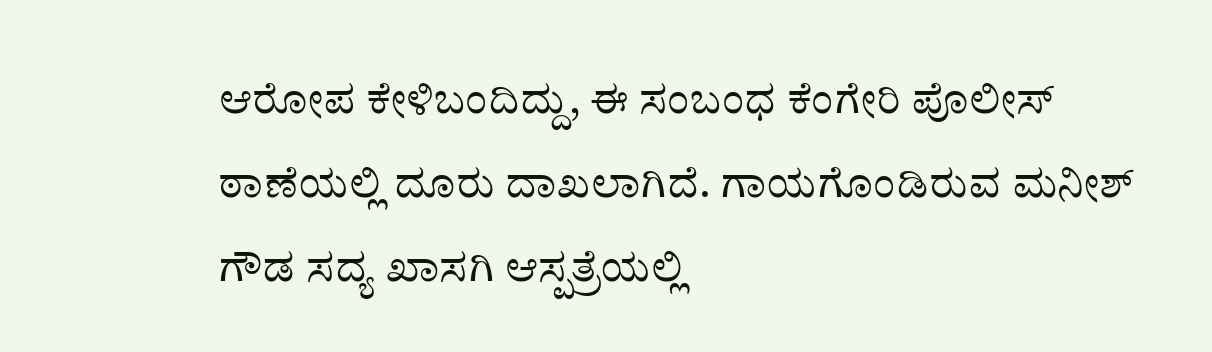ಆರೋಪ ಕೇಳಿಬಂದಿದ್ದು, ಈ ಸಂಬಂಧ ಕೆಂಗೇರಿ ಪೊಲೀಸ್ ಠಾಣೆಯಲ್ಲಿ ದೂರು ದಾಖಲಾಗಿದೆ. ಗಾಯಗೊಂಡಿರುವ ಮನೀಶ್ ಗೌಡ ಸದ್ಯ ಖಾಸಗಿ ಆಸ್ಪತ್ರೆಯಲ್ಲಿ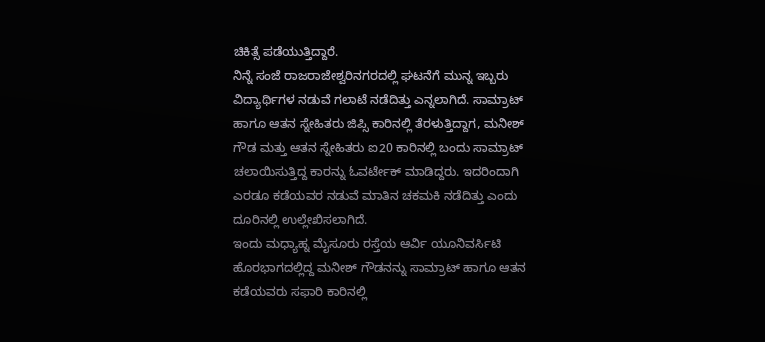ಚಿಕಿತ್ಸೆ ಪಡೆಯುತ್ತಿದ್ದಾರೆ.
ನಿನ್ನೆ ಸಂಜೆ ರಾಜರಾಜೇಶ್ವರಿನಗರದಲ್ಲಿ ಘಟನೆಗೆ ಮುನ್ನ ಇಬ್ಬರು ವಿದ್ಯಾರ್ಥಿಗಳ ನಡುವೆ ಗಲಾಟೆ ನಡೆದಿತ್ತು ಎನ್ನಲಾಗಿದೆ. ಸಾಮ್ರಾಟ್ ಹಾಗೂ ಆತನ ಸ್ನೇಹಿತರು ಜಿಪ್ಸಿ ಕಾರಿನಲ್ಲಿ ತೆರಳುತ್ತಿದ್ದಾಗ, ಮನೀಶ್ ಗೌಡ ಮತ್ತು ಆತನ ಸ್ನೇಹಿತರು ಐ20 ಕಾರಿನಲ್ಲಿ ಬಂದು ಸಾಮ್ರಾಟ್ ಚಲಾಯಿಸುತ್ತಿದ್ದ ಕಾರನ್ನು ಓವರ್ಟೇಕ್ ಮಾಡಿದ್ದರು. ಇದರಿಂದಾಗಿ ಎರಡೂ ಕಡೆಯವರ ನಡುವೆ ಮಾತಿನ ಚಕಮಕಿ ನಡೆದಿತ್ತು ಎಂದು ದೂರಿನಲ್ಲಿ ಉಲ್ಲೇಖಿಸಲಾಗಿದೆ.
ಇಂದು ಮಧ್ಯಾಹ್ನ ಮೈಸೂರು ರಸ್ತೆಯ ಆರ್ವಿ ಯೂನಿವರ್ಸಿಟಿ ಹೊರಭಾಗದಲ್ಲಿದ್ದ ಮನೀಶ್ ಗೌಡನನ್ನು ಸಾಮ್ರಾಟ್ ಹಾಗೂ ಆತನ ಕಡೆಯವರು ಸಫಾರಿ ಕಾರಿನಲ್ಲಿ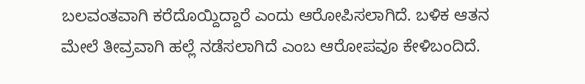ಬಲವಂತವಾಗಿ ಕರೆದೊಯ್ದಿದ್ದಾರೆ ಎಂದು ಆರೋಪಿಸಲಾಗಿದೆ. ಬಳಿಕ ಆತನ ಮೇಲೆ ತೀವ್ರವಾಗಿ ಹಲ್ಲೆ ನಡೆಸಲಾಗಿದೆ ಎಂಬ ಆರೋಪವೂ ಕೇಳಿಬಂದಿದೆ.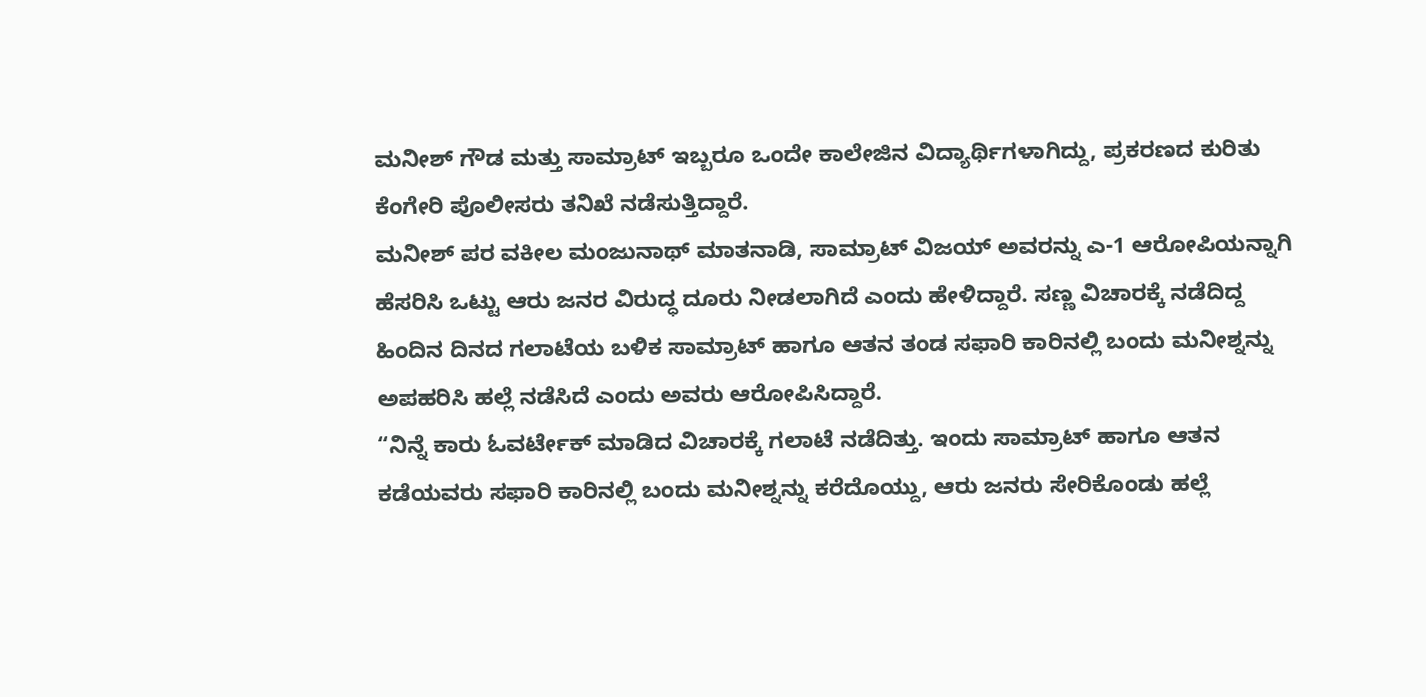ಮನೀಶ್ ಗೌಡ ಮತ್ತು ಸಾಮ್ರಾಟ್ ಇಬ್ಬರೂ ಒಂದೇ ಕಾಲೇಜಿನ ವಿದ್ಯಾರ್ಥಿಗಳಾಗಿದ್ದು, ಪ್ರಕರಣದ ಕುರಿತು ಕೆಂಗೇರಿ ಪೊಲೀಸರು ತನಿಖೆ ನಡೆಸುತ್ತಿದ್ದಾರೆ.
ಮನೀಶ್ ಪರ ವಕೀಲ ಮಂಜುನಾಥ್ ಮಾತನಾಡಿ, ಸಾಮ್ರಾಟ್ ವಿಜಯ್ ಅವರನ್ನು ಎ-1 ಆರೋಪಿಯನ್ನಾಗಿ ಹೆಸರಿಸಿ ಒಟ್ಟು ಆರು ಜನರ ವಿರುದ್ಧ ದೂರು ನೀಡಲಾಗಿದೆ ಎಂದು ಹೇಳಿದ್ದಾರೆ. ಸಣ್ಣ ವಿಚಾರಕ್ಕೆ ನಡೆದಿದ್ದ ಹಿಂದಿನ ದಿನದ ಗಲಾಟೆಯ ಬಳಿಕ ಸಾಮ್ರಾಟ್ ಹಾಗೂ ಆತನ ತಂಡ ಸಫಾರಿ ಕಾರಿನಲ್ಲಿ ಬಂದು ಮನೀಶ್ನನ್ನು ಅಪಹರಿಸಿ ಹಲ್ಲೆ ನಡೆಸಿದೆ ಎಂದು ಅವರು ಆರೋಪಿಸಿದ್ದಾರೆ.
“ನಿನ್ನೆ ಕಾರು ಓವರ್ಟೇಕ್ ಮಾಡಿದ ವಿಚಾರಕ್ಕೆ ಗಲಾಟೆ ನಡೆದಿತ್ತು. ಇಂದು ಸಾಮ್ರಾಟ್ ಹಾಗೂ ಆತನ ಕಡೆಯವರು ಸಫಾರಿ ಕಾರಿನಲ್ಲಿ ಬಂದು ಮನೀಶ್ನನ್ನು ಕರೆದೊಯ್ದು, ಆರು ಜನರು ಸೇರಿಕೊಂಡು ಹಲ್ಲೆ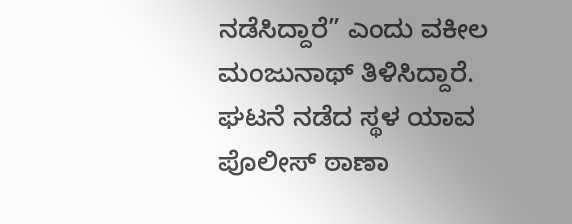ನಡೆಸಿದ್ದಾರೆ” ಎಂದು ವಕೀಲ ಮಂಜುನಾಥ್ ತಿಳಿಸಿದ್ದಾರೆ.
ಘಟನೆ ನಡೆದ ಸ್ಥಳ ಯಾವ ಪೊಲೀಸ್ ಠಾಣಾ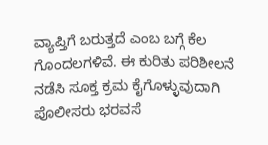ವ್ಯಾಪ್ತಿಗೆ ಬರುತ್ತದೆ ಎಂಬ ಬಗ್ಗೆ ಕೆಲ ಗೊಂದಲಗಳಿವೆ. ಈ ಕುರಿತು ಪರಿಶೀಲನೆ ನಡೆಸಿ ಸೂಕ್ತ ಕ್ರಮ ಕೈಗೊಳ್ಳುವುದಾಗಿ ಪೊಲೀಸರು ಭರವಸೆ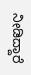ನೀಡಿದ್ದಾರೆ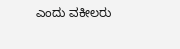ಎಂದು ವಕೀಲರು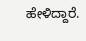ಹೇಳಿದ್ದಾರೆ.